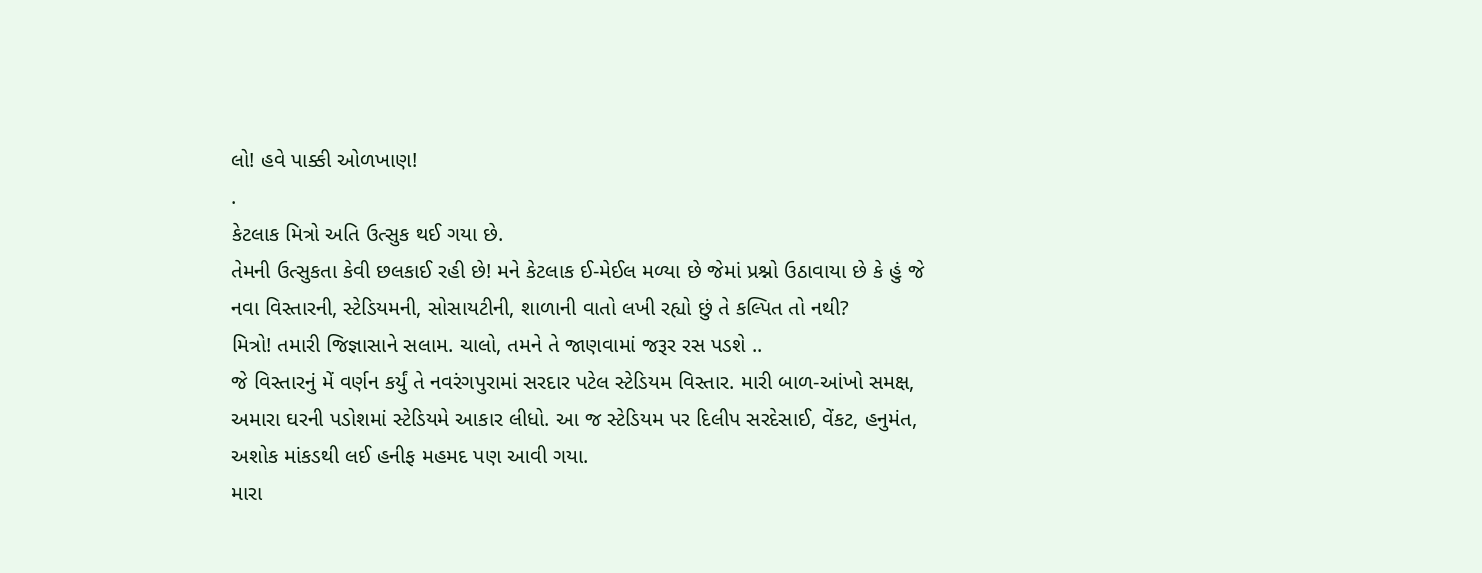લો! હવે પાક્કી ઓળખાણ!
.
કેટલાક મિત્રો અતિ ઉત્સુક થઈ ગયા છે.
તેમની ઉત્સુકતા કેવી છલકાઈ રહી છે! મને કેટલાક ઈ-મેઈલ મળ્યા છે જેમાં પ્રશ્નો ઉઠાવાયા છે કે હું જે નવા વિસ્તારની, સ્ટેડિયમની, સોસાયટીની, શાળાની વાતો લખી રહ્યો છું તે કલ્પિત તો નથી?
મિત્રો! તમારી જિજ્ઞાસાને સલામ. ચાલો, તમને તે જાણવામાં જરૂર રસ પડશે ..
જે વિસ્તારનું મેં વર્ણન કર્યું તે નવરંગપુરામાં સરદાર પટેલ સ્ટેડિયમ વિસ્તાર. મારી બાળ-આંખો સમક્ષ, અમારા ઘરની પડોશમાં સ્ટેડિયમે આકાર લીધો. આ જ સ્ટેડિયમ પર દિલીપ સરદેસાઈ, વેંકટ, હનુમંત, અશોક માંકડથી લઈ હનીફ મહમદ પણ આવી ગયા.
મારા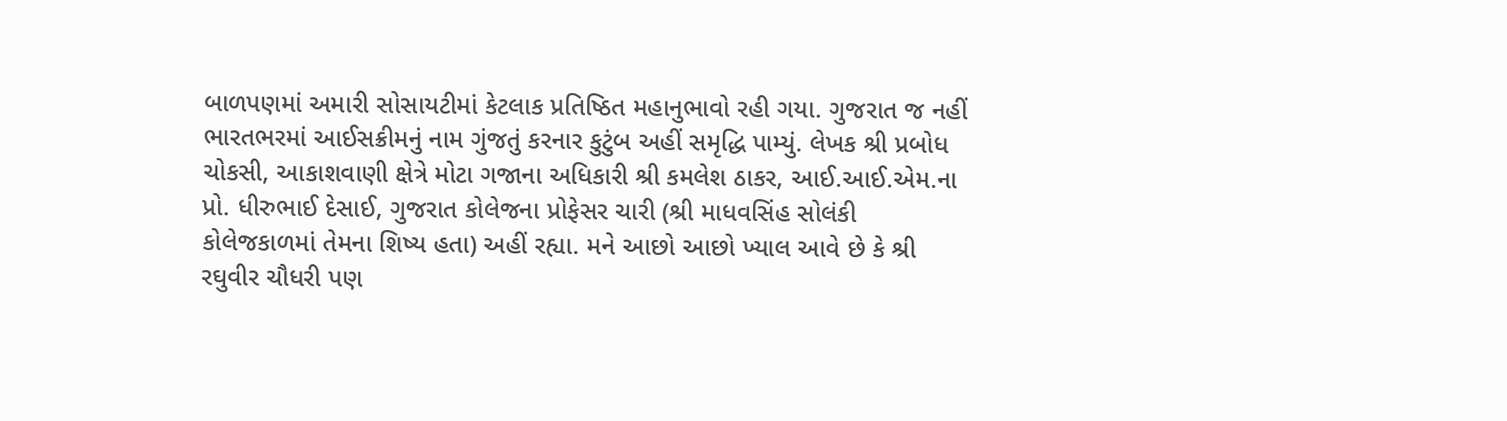બાળપણમાં અમારી સોસાયટીમાં કેટલાક પ્રતિષ્ઠિત મહાનુભાવો રહી ગયા. ગુજરાત જ નહીં ભારતભરમાં આઈસક્રીમનું નામ ગુંજતું કરનાર કુટુંબ અહીં સમૃદ્ધિ પામ્યું. લેખક શ્રી પ્રબોધ ચોકસી, આકાશવાણી ક્ષેત્રે મોટા ગજાના અધિકારી શ્રી કમલેશ ઠાકર, આઈ.આઈ.એમ.ના પ્રો. ધીરુભાઈ દેસાઈ, ગુજરાત કોલેજના પ્રોફેસર ચારી (શ્રી માધવસિંહ સોલંકી કોલેજકાળમાં તેમના શિષ્ય હતા) અહીં રહ્યા. મને આછો આછો ખ્યાલ આવે છે કે શ્રી રઘુવીર ચૌધરી પણ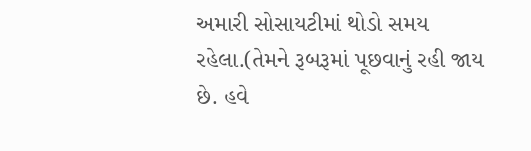અમારી સોસાયટીમાં થોડો સમય રહેલા.(તેમને રૂબરૂમાં પૂછવાનું રહી જાય છે. હવે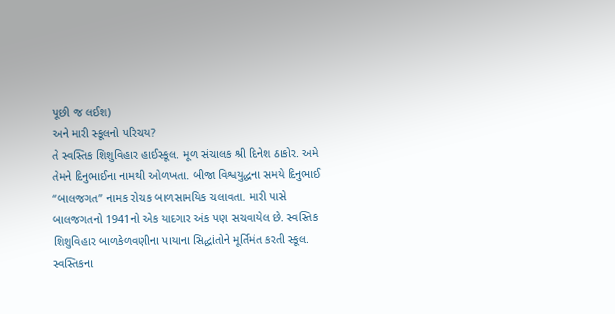પૂછી જ લઈશ)
અને મારી સ્કૂલનો પરિચય?
તે સ્વસ્તિક શિશુવિહાર હાઈસ્કૂલ. મૂળ સંચાલક શ્રી દિનેશ ઠાકોર. અમે તેમને દિનુભાઈના નામથી ઓળખતા. બીજા વિશ્વયુદ્ધના સમયે દિનુભાઈ “બાલજગત” નામક રોચક બાળસામયિક ચલાવતા. મારી પાસે બાલજગતનો 1941નો એક યાદગાર અંક પણ સચવાયેલ છે. સ્વસ્તિક શિશુવિહાર બાળકેળવણીના પાયાના સિદ્ધાંતોને મૂર્તિમંત કરતી સ્કૂલ.
સ્વસ્તિકના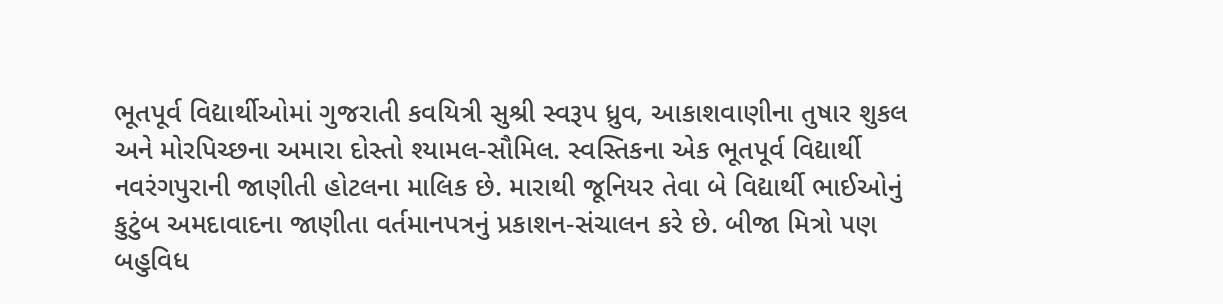ભૂતપૂર્વ વિદ્યાર્થીઓમાં ગુજરાતી કવયિત્રી સુશ્રી સ્વરૂપ ધ્રુવ, આકાશવાણીના તુષાર શુકલ અને મોરપિચ્છના અમારા દોસ્તો શ્યામલ-સૌમિલ. સ્વસ્તિકના એક ભૂતપૂર્વ વિદ્યાર્થી નવરંગપુરાની જાણીતી હોટલના માલિક છે. મારાથી જૂનિયર તેવા બે વિદ્યાર્થી ભાઈઓનું કુટુંબ અમદાવાદના જાણીતા વર્તમાનપત્રનું પ્રકાશન-સંચાલન કરે છે. બીજા મિત્રો પણ બહુવિધ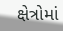ક્ષેત્રોમાં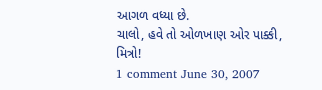આગળ વધ્યા છે.
ચાલો, હવે તો ઓળખાણ ઓર પાક્કી, મિત્રો!
1 comment June 30, 2007